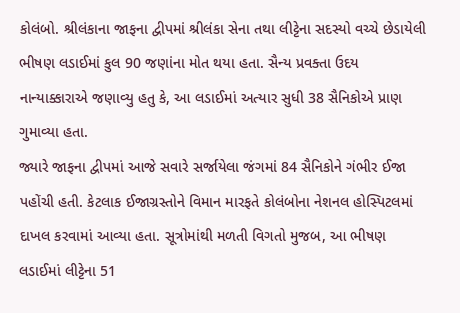કોલંબો. શ્રીલંકાના જાફના દ્વીપમાં શ્રીલંકા સેના તથા લીટ્ટેના સદસ્યો વચ્ચે છેડાયેલી ભીષણ લડાઈમાં કુલ 90 જણાંના મોત થયા હતા. સૈન્ય પ્રવક્તા ઉદય નાન્યાક્કારાએ જણાવ્યુ હતુ કે, આ લડાઈમાં અત્યાર સુધી 38 સૈનિકોએ પ્રાણ ગુમાવ્યા હતા.
જ્યારે જાફના દ્વીપમાં આજે સવારે સર્જાયેલા જંગમાં 84 સૈનિકોને ગંભીર ઈજા પહોંચી હતી. કેટલાક ઈજાગ્રસ્તોને વિમાન મારફતે કોલંબોના નેશનલ હોસ્પિટલમાં દાખલ કરવામાં આવ્યા હતા. સૂત્રોમાંથી મળતી વિગતો મુજબ, આ ભીષણ લડાઈમાં લીટ્ટેના 51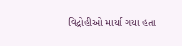વિદ્રોહીઓ માર્યા ગયા હતા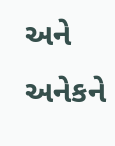અને અનેકને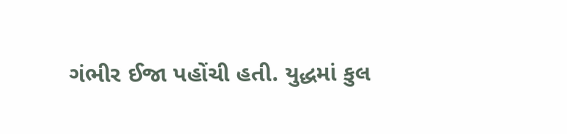ગંભીર ઈજા પહોંચી હતી. યુદ્ધમાં કુલ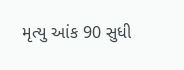મૃત્યુ આંક 90 સુધી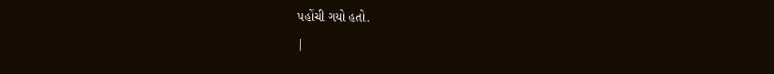પહોંચી ગયો હતો.
|